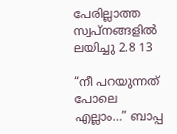പേരില്ലാത്ത സ്വപ്നങ്ങളിൽ ലയിച്ചു 2.8 13

“നീ പറയുന്നത് പോലെ എല്ലാം…” ബാപ്പ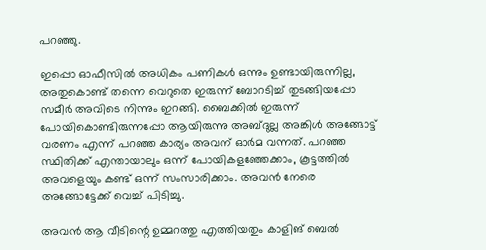പറഞ്ഞു.

ഇപ്പൊ ഓഫീസിൽ അധികം പണികൾ ഒന്നും ഉണ്ടായിരുന്നില്ല, അതുകൊണ്ട് തന്നെ വെറുതെ ഇരുന്ന് ബോറടിച്ച് തുടങ്ങിയപ്പോ സമീർ അവിടെ നിന്നും ഇറങ്ങി. ബൈക്കിൽ ഇരുന്ന് പോയികൊണ്ടിരുന്നപ്പോ ആയിരുന്നു അബ്ദുല്ല അങ്കിൾ അങ്ങോട്ട് വരണം എന്ന് പറഞ്ഞ കാര്യം അവന് ഓർമ വന്നത്. പറഞ്ഞ സ്ഥിതിക്ക് എന്തായാലും ഒന്ന് പോയികളഞ്ഞേക്കാം, കൂട്ടത്തിൽ അവളെയും കണ്ട് ഒന്ന് സംസാരിക്കാം. അവൻ നേരെ അങ്ങോട്ടേക്ക് വെച്ച് പിടിച്ചു.

അവൻ ആ വീടിന്റെ ഉമ്മറത്തു എത്തിയതും കാളിങ് ബെൽ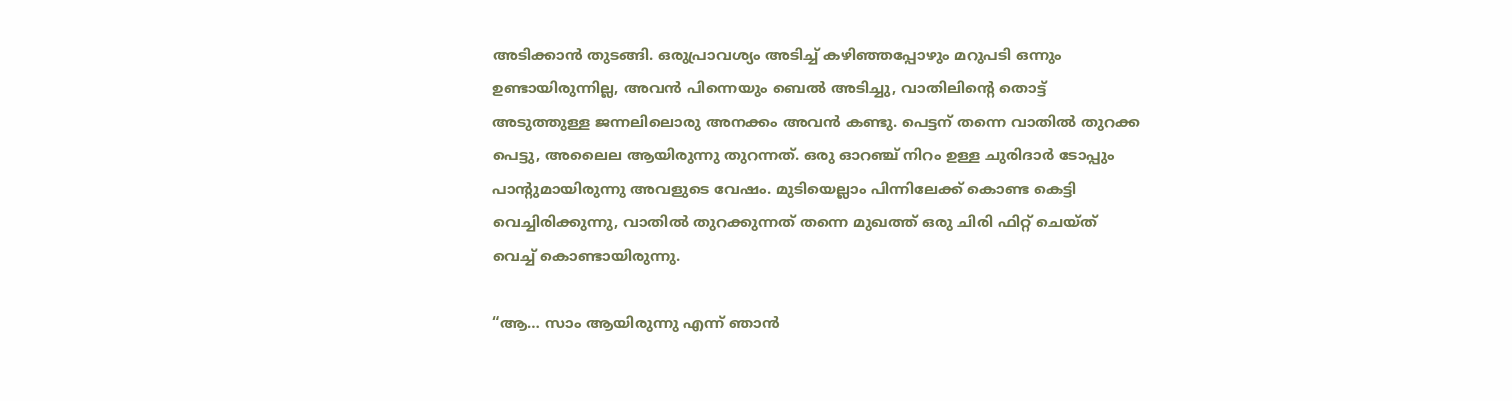അടിക്കാൻ തുടങ്ങി. ഒരുപ്രാവശ്യം അടിച്ച് കഴിഞ്ഞപ്പോഴും മറുപടി ഒന്നും ഉണ്ടായിരുന്നില്ല, അവൻ പിന്നെയും ബെൽ അടിച്ചു, വാതിലിന്റെ തൊട്ട് അടുത്തുള്ള ജന്നലിലൊരു അനക്കം അവൻ കണ്ടു. പെട്ടന് തന്നെ വാതിൽ തുറക്ക പെട്ടു, അലൈല ആയിരുന്നു തുറന്നത്. ഒരു ഓറഞ്ച് നിറം ഉള്ള ചുരിദാർ ടോപ്പും പാന്റുമായിരുന്നു അവളുടെ വേഷം. മുടിയെല്ലാം പിന്നിലേക്ക് കൊണ്ട കെട്ടി വെച്ചിരിക്കുന്നു, വാതിൽ തുറക്കുന്നത് തന്നെ മുഖത്ത് ഒരു ചിരി ഫിറ്റ് ചെയ്ത് വെച്ച് കൊണ്ടായിരുന്നു.

“ആ… സാം ആയിരുന്നു എന്ന് ഞാൻ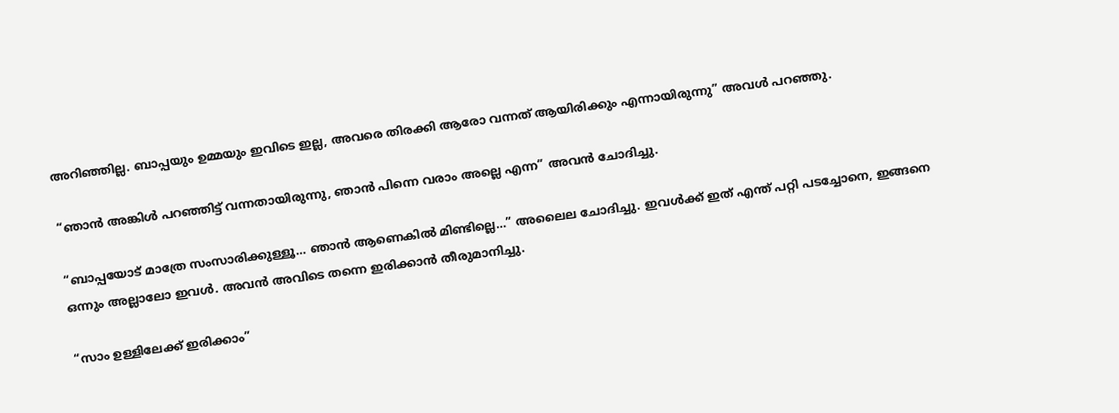അറിഞ്ഞില്ല. ബാപ്പയും ഉമ്മയും ഇവിടെ ഇല്ല, അവരെ തിരക്കി ആരോ വന്നത് ആയിരിക്കും എന്നായിരുന്നു” അവൾ പറഞ്ഞു.

“ഞാൻ അങ്കിൾ പറഞ്ഞിട്ട് വന്നതായിരുന്നു, ഞാൻ പിന്നെ വരാം അല്ലെ എന്ന” അവൻ ചോദിച്ചു.

“ബാപ്പയോട് മാത്രേ സംസാരിക്കുള്ളൂ… ഞാൻ ആണെകിൽ മിണ്ടില്ലെ…” അലൈല ചോദിച്ചു. ഇവൾക്ക് ഇത് എന്ത് പറ്റി പടച്ചോനെ, ഇങ്ങനെ ഒന്നും അല്ലാലോ ഇവൾ. അവൻ അവിടെ തന്നെ ഇരിക്കാൻ തീരുമാനിച്ചു.

“സാം ഉള്ളിലേക്ക് ഇരിക്കാം”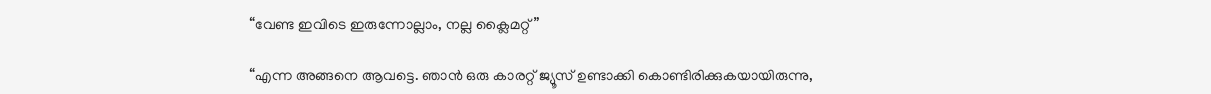“വേണ്ട ഇവിടെ ഇരുന്നോല്ലാം, നല്ല ക്ലൈമറ്റ്”

“എന്ന അങ്ങനെ ആവട്ടെ. ഞാൻ ഒരു കാരറ്റ് ജ്യൂസ് ഉണ്ടാക്കി കൊണ്ടിരിക്കുകയായിരുന്നു,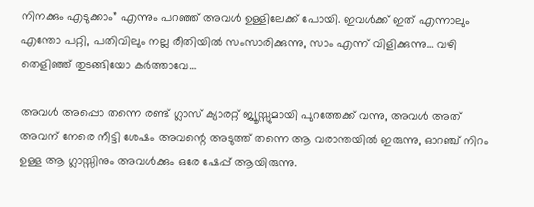നിനക്കും എടുക്കാം” എന്നും പറഞ്ഞ് അവൾ ഉള്ളിലേക്ക് പോയി. ഇവൾക്ക് ഇത് എന്നാലും എന്തോ പറ്റി, പതിവിലും നല്ല രീതിയിൽ സംസാരിക്കുന്നു, സാം എന്ന് വിളിക്കുന്നു… വഴി തെളിഞ്ഞ് തുടങ്ങിയോ കർത്താവേ…

അവൾ അപ്പൊ തന്നെ രണ്ട് ഗ്ലാസ് ക്യാരറ്റ് ജ്യൂസ്സുമായി പുറത്തേക്ക് വന്നു, അവൾ അത് അവന് നേരെ നീട്ടി ശേഷം അവന്റെ അടുത്ത് തന്നെ ആ വരാന്തയിൽ ഇരുന്നു, ഓറഞ്ച് നിറം ഉള്ള ആ ഗ്ലാസ്സിനും അവൾക്കും ഒരേ ഷേപ്പ് ആയിരുന്നു.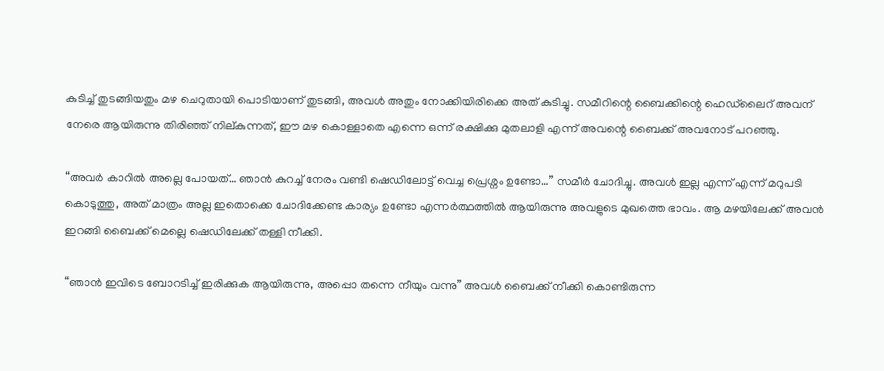കുടിച്ച് തുടങ്ങിയതും മഴ ചെറുതായി പൊടിയാണ് തുടങ്ങി, അവൾ അതും നോക്കിയിരിക്കെ അത് കുടിച്ചു. സമീറിന്റെ ബൈക്കിന്റെ ഹെഡ്‍ലൈറ് അവന് നേരെ ആയിരുന്നു തിരിഞ്ഞ് നില്കുന്നത്, ഈ മഴ കൊള്ളാതെ എന്നെ ഒന്ന് രക്ഷിക്കു മുതലാളി എന്ന് അവന്റെ ബൈക്ക് അവനോട് പറഞ്ഞു.

“അവർ കാറിൽ അല്ലെ പോയത്… ഞാൻ കുറച്ച് നേരം വണ്ടി ഷെഡിലോട്ട് വെച്ച പ്രെശ്നം ഉണ്ടോ…” സമീർ ചോദിച്ചു. അവൾ ഇല്ല എന്ന് എന്ന് മറുപടി കൊടുത്തു, അത് മാത്രം അല്ല ഇതൊക്കെ ചോദിക്കേണ്ട കാര്യം ഉണ്ടോ എന്നർത്ഥത്തിൽ ആയിരുന്നു അവളുടെ മുഖത്തെ ഭാവം. ആ മഴയിലേക്ക് അവൻ ഇറങ്ങി ബൈക്ക് മെല്ലെ ഷെഡിലേക്ക് തള്ളി നീക്കി.

“ഞാൻ ഇവിടെ ബോറടിച്ച് ഇരിക്കുക ആയിരുന്നു, അപ്പൊ തന്നെ നീയും വന്നു” അവൾ ബൈക്ക് നീക്കി കൊണ്ടിരുന്ന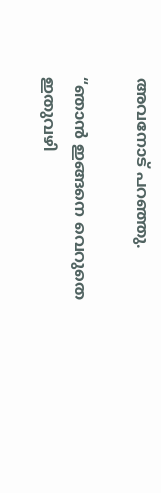അവനോട് പറഞ്ഞു.

“ഞാൻ ഇങ്ങനെ വെറുതെ ഇതുവഴി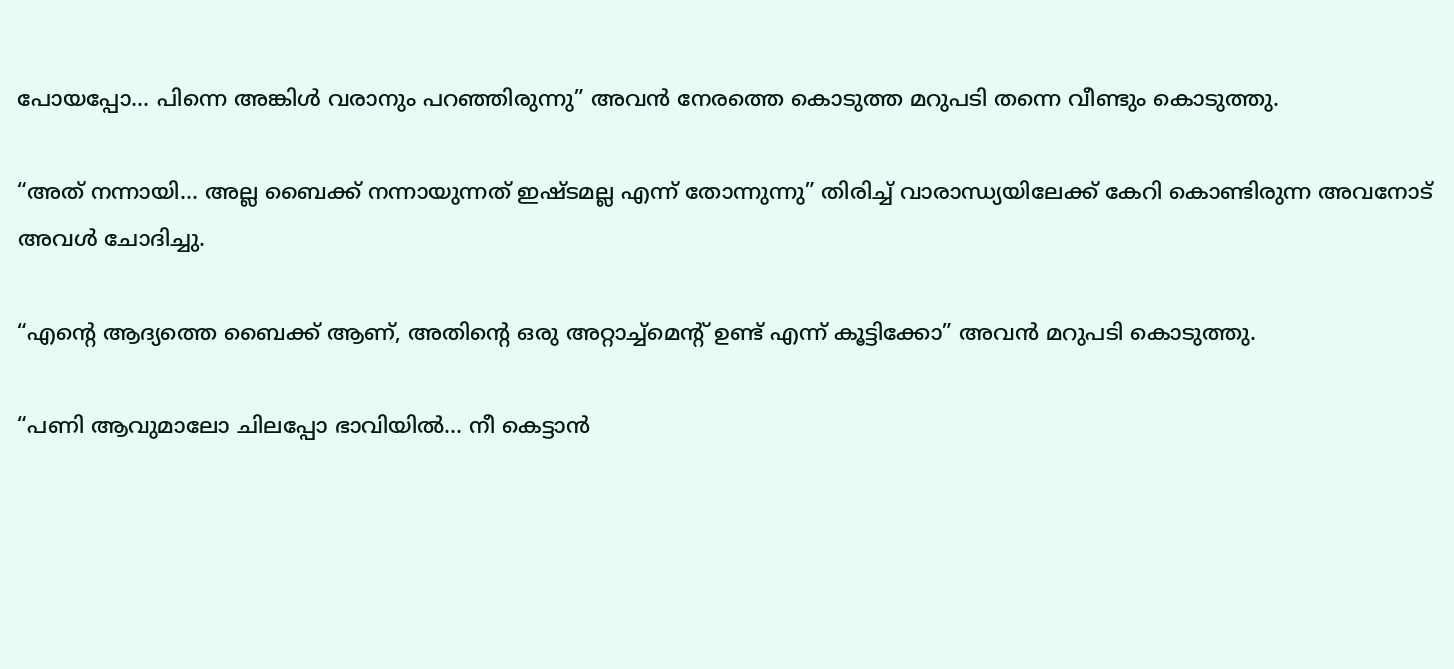പോയപ്പോ… പിന്നെ അങ്കിൾ വരാനും പറഞ്ഞിരുന്നു” അവൻ നേരത്തെ കൊടുത്ത മറുപടി തന്നെ വീണ്ടും കൊടുത്തു.

“അത് നന്നായി… അല്ല ബൈക്ക് നന്നായുന്നത് ഇഷ്ടമല്ല എന്ന് തോന്നുന്നു” തിരിച്ച് വാരാന്ധ്യയിലേക്ക് കേറി കൊണ്ടിരുന്ന അവനോട് അവൾ ചോദിച്ചു.

“എന്റെ ആദ്യത്തെ ബൈക്ക് ആണ്, അതിന്റെ ഒരു അറ്റാച്ച്മെന്റ് ഉണ്ട് എന്ന് കൂട്ടിക്കോ” അവൻ മറുപടി കൊടുത്തു.

“പണി ആവുമാലോ ചിലപ്പോ ഭാവിയിൽ… നീ കെട്ടാൻ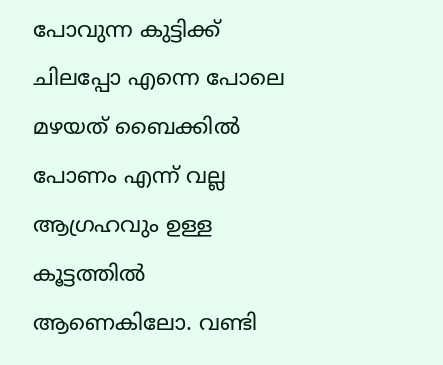പോവുന്ന കുട്ടിക്ക് ചിലപ്പോ എന്നെ പോലെ മഴയത് ബൈക്കിൽ പോണം എന്ന് വല്ല ആഗ്രഹവും ഉള്ള കൂട്ടത്തിൽ ആണെകിലോ. വണ്ടി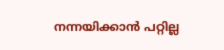നന്നയിക്കാൻ പറ്റില്ല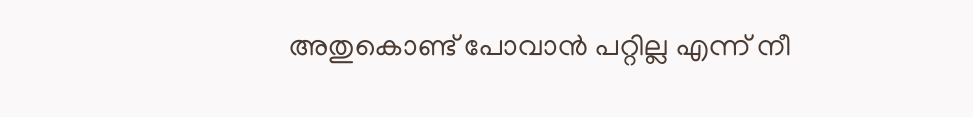അതുകൊണ്ട് പോവാൻ പറ്റില്ല എന്ന് നീ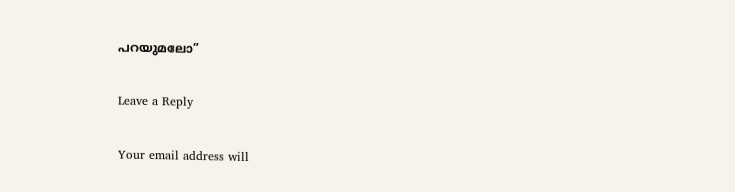പറയുമലോ”

Leave a Reply

Your email address will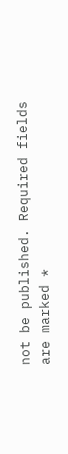not be published. Required fields are marked *